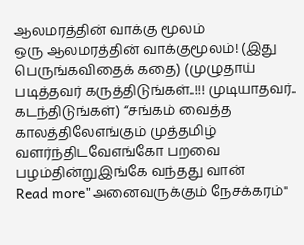ஆலமரத்தின் வாக்கு மூலம்
ஒரு ஆலமரத்தின் வாக்குமூலம்! (இது பெருங்கவிதைக் கதை) (முழுதாய் படித்தவர் கருத்திடுங்கள்..!!! முடியாதவர்.. கடந்திடுங்கள்) “சங்கம் வைத்த காலத்திலேஎங்கும் முத்தமிழ் வளர்ந்திடவேஎங்கோ பறவை பழம்தின்றுஇங்கே வந்தது வான்
Read more"அனைவருக்கும் நேசக்கரம்"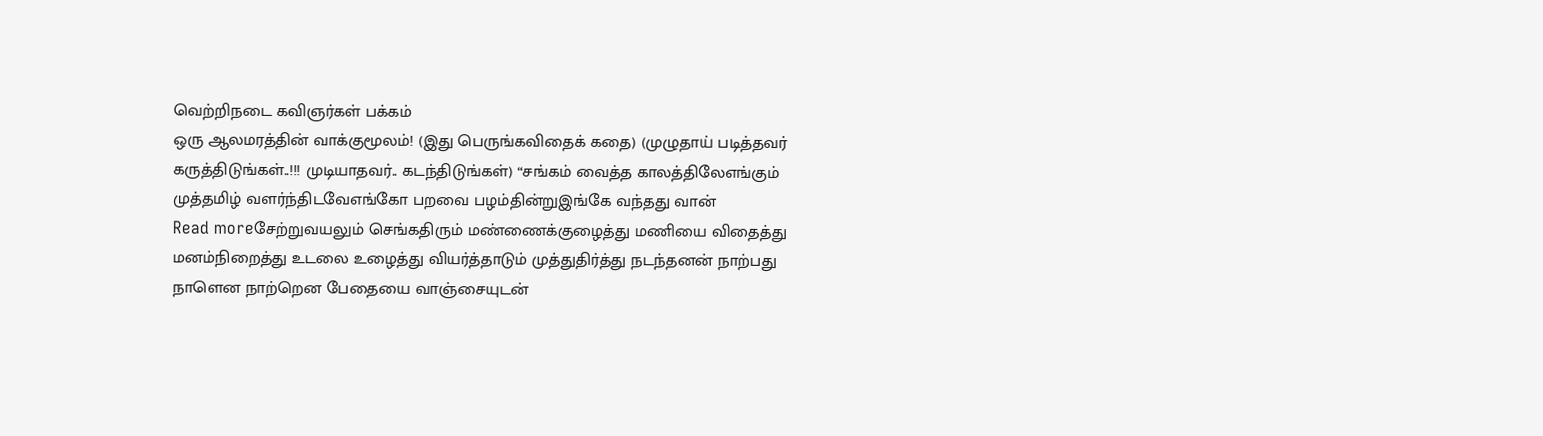வெற்றிநடை கவிஞர்கள் பக்கம்
ஒரு ஆலமரத்தின் வாக்குமூலம்! (இது பெருங்கவிதைக் கதை) (முழுதாய் படித்தவர் கருத்திடுங்கள்..!!! முடியாதவர்.. கடந்திடுங்கள்) “சங்கம் வைத்த காலத்திலேஎங்கும் முத்தமிழ் வளர்ந்திடவேஎங்கோ பறவை பழம்தின்றுஇங்கே வந்தது வான்
Read moreசேற்றுவயலும் செங்கதிரும் மண்ணைக்குழைத்து மணியை விதைத்து மனம்நிறைத்து உடலை உழைத்து வியர்த்தாடும் முத்துதிர்த்து நடந்தனன் நாற்பது நாளென நாற்றென பேதையை வாஞ்சையுடன்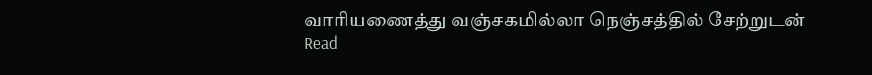வாரியணைத்து வஞ்சகமில்லா நெஞ்சத்தில் சேற்றுடன்
Read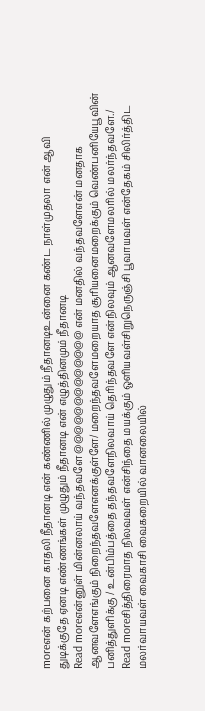moreஎன் கற்பனை காதலி நீதானடி என் கண்ணில் முழுதும் நீதானடிஉன்னை கண்ட நாள்முதலா என் ஆவி துடிக்குதே ஏனடி எண்ணங்கள் முழுதும் நீதானடி என் எழுத்தினமும் நீதானடி
Read moreஎன்னுள் மின்னலாய் வந்தவளே@@@@@@@@@@@@@ என் மனதில் வந்தவளேஎன் மனதாக ஆனவளேஎங்கும் நிறைந்தவளேஎனக்குள்ளே/ மறைந்தவளேமறையாத சூரியனைமறைக்கும் வெண்பனியேபூவின் பனித்துளிக்கு / உன்பிம்பத்தை தந்தவளேநிலவாய் தெரிந்தவளே என்நிலவும் ஆனவளேமலரில் மலர்ந்தவளே./
Read moreசித்திரைமாத நிலவவள் என்சிந்தை மயக்கும் ஔியவள்சிறுநெருஞ்சி பூவாயவள் என்தேகம் சிலிர்த்திட மலர்வாயவள் வைகாசி வைகறையில் வானலையில்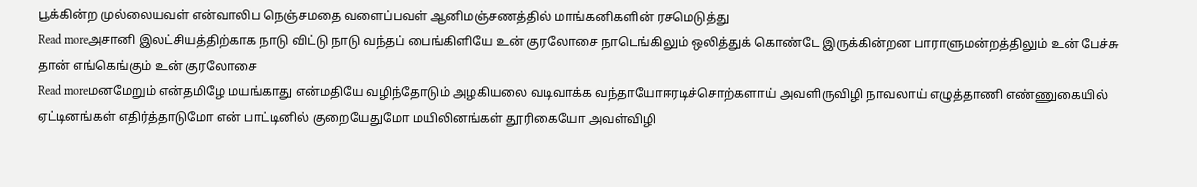பூக்கின்ற முல்லையவள் என்வாலிப நெஞ்சமதை வளைப்பவள் ஆனிமஞ்சணத்தில் மாங்கனிகளின் ரசமெடுத்து
Read moreஅசானி இலட்சியத்திற்காக நாடு விட்டு நாடு வந்தப் பைங்கிளியே உன் குரலோசை நாடெங்கிலும் ஒலித்துக் கொண்டே இருக்கின்றன பாராளுமன்றத்திலும் உன் பேச்சு தான் எங்கெங்கும் உன் குரலோசை
Read moreமனமேறும் என்தமிழே மயங்காது என்மதியே வழிந்தோடும் அழகியலை வடிவாக்க வந்தாயோஈரடிச்சொற்களாய் அவளிருவிழி நாவலாய் எழுத்தாணி எண்ணுகையில் ஏட்டினங்கள் எதிர்த்தாடுமோ என் பாட்டினில் குறையேதுமோ மயிலினங்கள் தூரிகையோ அவள்விழி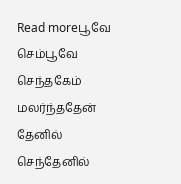Read moreபூவே செம்பூவே செந்தகேம் மலர்ந்ததேன் தேனில் செந்தேனில்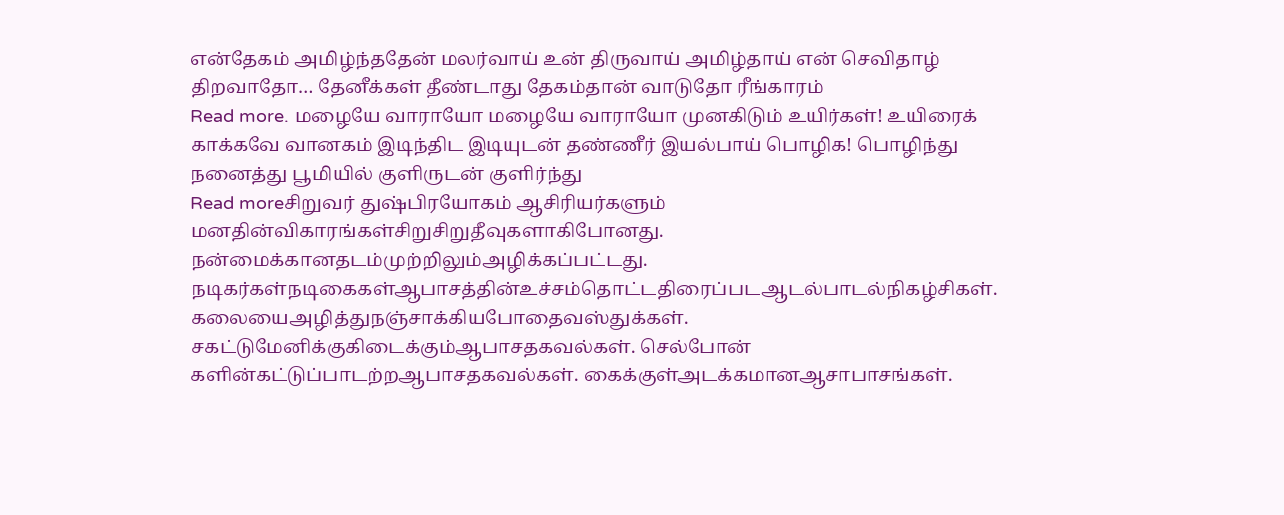என்தேகம் அமிழ்ந்ததேன் மலர்வாய் உன் திருவாய் அமிழ்தாய் என் செவிதாழ் திறவாதோ… தேனீக்கள் தீண்டாது தேகம்தான் வாடுதோ ரீங்காரம்
Read more. மழையே வாராயோ மழையே வாராயோ முனகிடும் உயிர்கள்! உயிரைக் காக்கவே வானகம் இடிந்திட இடியுடன் தண்ணீர் இயல்பாய் பொழிக! பொழிந்து நனைத்து பூமியில் குளிருடன் குளிர்ந்து
Read moreசிறுவர் துஷ்பிரயோகம் ஆசிரியர்களும் மனதின்விகாரங்கள்சிறுசிறுதீவுகளாகிபோனது. நன்மைக்கானதடம்முற்றிலும்அழிக்கப்பட்டது. நடிகர்கள்நடிகைகள்ஆபாசத்தின்உச்சம்தொட்டதிரைப்படஆடல்பாடல்நிகழ்சிகள். கலையைஅழித்துநஞ்சாக்கியபோதைவஸ்துக்கள். சகட்டுமேனிக்குகிடைக்கும்ஆபாசதகவல்கள். செல்போன் களின்கட்டுப்பாடற்றஆபாசதகவல்கள். கைக்குள்அடக்கமானஆசாபாசங்கள்.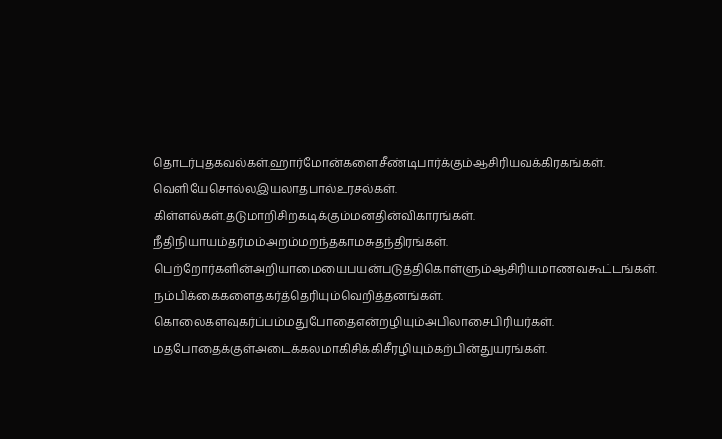தொடர்புதகவல்கள்.ஹார்மோன்களைசீண்டிபார்க்கும்ஆசிரியவக்கிரகங்கள். வெளியேசொல்லஇயலாதபால்உரசல்கள். கிள்ளல்கள்.தடுமாறிசிறகடிக்கும்மனதின்விகாரங்கள். நீதிநியாயம்தர்மம்அறம்மறந்தகாமசுதந்திரங்கள். பெற்றோர்களின்அறியாமையைபயன்படுத்திகொள்ளும்ஆசிரியமாணவகூட்டங்கள். நம்பிக்கைகளைதகர்த்தெரியும்வெறித்தனங்கள். கொலைகளவுகர்ப்பம்மதுபோதைஎன்றழியும்அபிலாசைபிரியர்கள். மதபோதைக்குள்அடைக்கலமாகிசிக்கிசீரழியும்கற்பின்துயரங்கள்.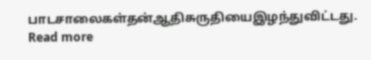பாடசாலைகள்தன்ஆதிசுருதியைஇழந்துவிட்டது.
Read more